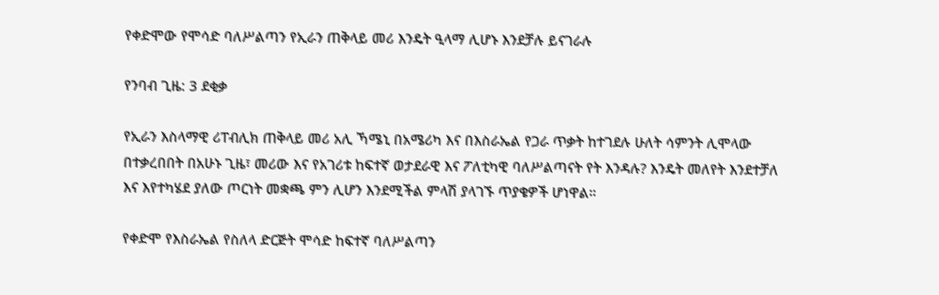የቀድሞው የሞሳድ ባለሥልጣን የኢራን ጠቅላይ መሪ እንዴት ዒላማ ሊሆኑ እንደቻሉ ይናገራሉ

የንባብ ጊዜ: 3 ደቂቃ

የኢራን እስላማዊ ሪፐብሊክ ጠቅላይ መሪ አሊ ኻሜኒ በአሜሪካ እና በእስራኤል የጋራ ጥቃት ከተገደሉ ሁለት ሳምንት ሊሞላው በተቃረበበት በአሁኑ ጊዜ፣ መሪው እና የአገሪቱ ከፍተኛ ወታደራዊ እና ፖለቲካዊ ባለሥልጣናት የት እንዳሉ? እንዴት መለየት እንደተቻለ እና እየተካሄደ ያለው ጦርነት መቋጫ ምን ሊሆን እንደሚችል ምላሽ ያላገኙ ጥያቄዎች ሆነዋል።

የቀድሞ የእስራኤል የስለላ ድርጅት ሞሳድ ከፍተኛ ባለሥልጣን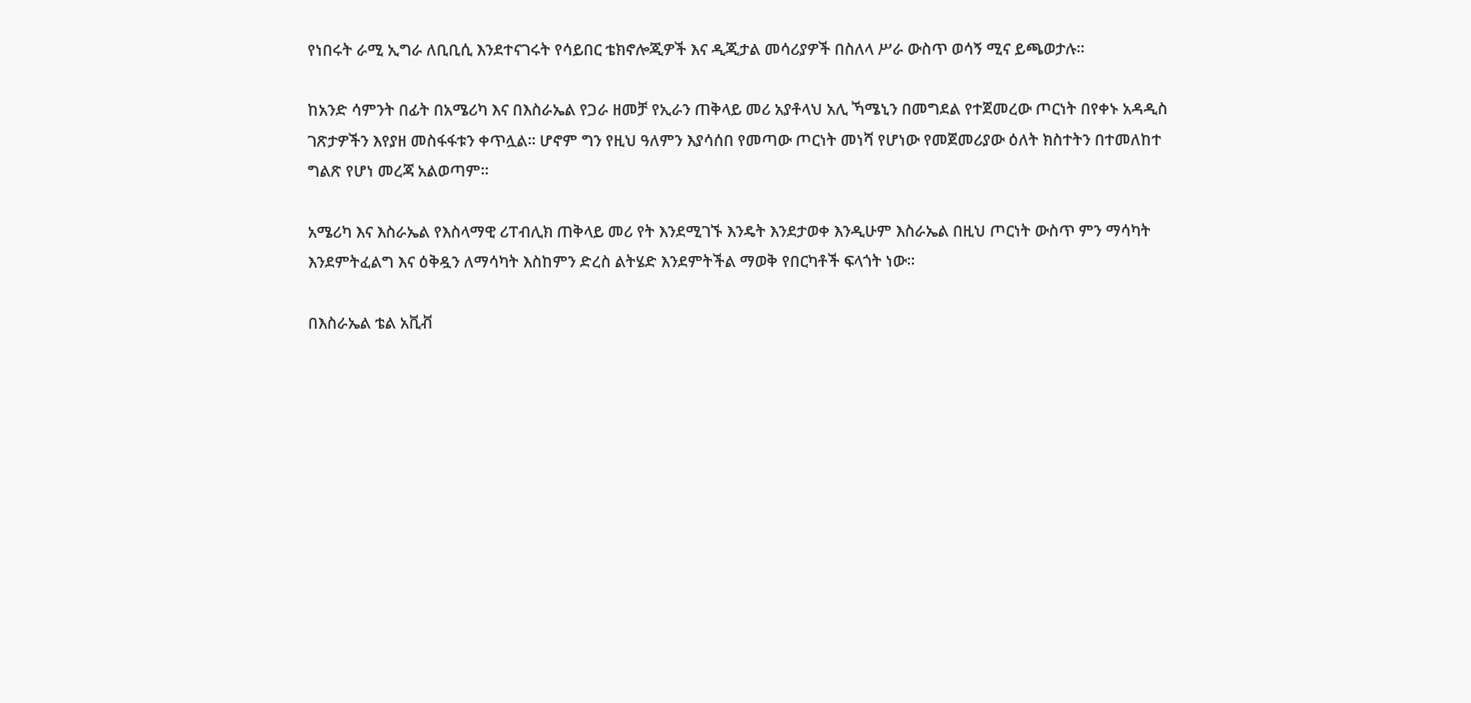የነበሩት ራሚ ኢግራ ለቢቢሲ እንደተናገሩት የሳይበር ቴክኖሎጂዎች እና ዲጂታል መሳሪያዎች በስለላ ሥራ ውስጥ ወሳኝ ሚና ይጫወታሉ።

ከአንድ ሳምንት በፊት በአሜሪካ እና በእስራኤል የጋራ ዘመቻ የኢራን ጠቅላይ መሪ አያቶላህ አሊ ኻሜኒን በመግደል የተጀመረው ጦርነት በየቀኑ አዳዲስ ገጽታዎችን እየያዘ መስፋፋቱን ቀጥሏል። ሆኖም ግን የዚህ ዓለምን እያሳሰበ የመጣው ጦርነት መነሻ የሆነው የመጀመሪያው ዕለት ክስተትን በተመለከተ ግልጽ የሆነ መረጃ አልወጣም።

አሜሪካ እና እስራኤል የእስላማዊ ሪፐብሊክ ጠቅላይ መሪ የት እንደሚገኙ እንዴት እንደታወቀ እንዲሁም እስራኤል በዚህ ጦርነት ውስጥ ምን ማሳካት እንደምትፈልግ እና ዕቅዷን ለማሳካት እስከምን ድረስ ልትሄድ እንደምትችል ማወቅ የበርካቶች ፍላጎት ነው።

በእስራኤል ቴል አቪቭ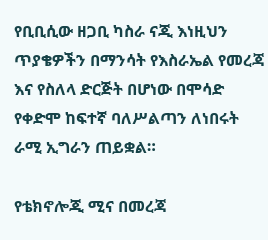የቢቢሲው ዘጋቢ ካስራ ናጂ እነዚህን ጥያቄዎችን በማንሳት የእስራኤል የመረጃ እና የስለላ ድርጅት በሆነው በሞሳድ የቀድሞ ከፍተኛ ባለሥልጣን ለነበሩት ራሚ ኢግራን ጠይቋል።

የቴክኖሎጂ ሚና በመረጃ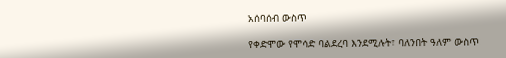አሰባሰብ ውስጥ

የቀድሞው የሞሳድ ባልደረባ እንደሚሉት፣ ባለንበት ዓለም ውስጥ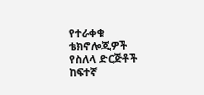የተራቀቁ ቴክኖሎጂዎች የስለላ ድርጅቶች ከፍተኛ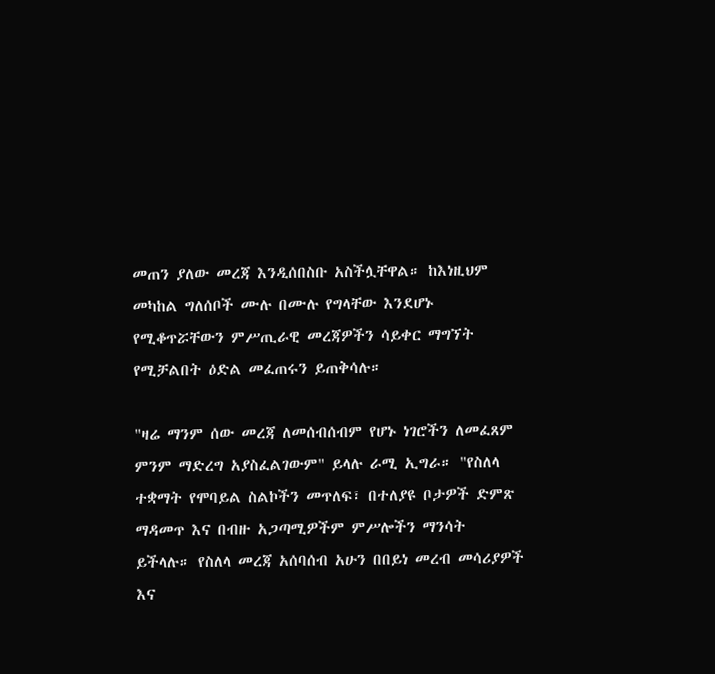መጠን ያለው መረጃ እንዲሰበስቡ አስችሏቸዋል። ከእነዚህም መካከል ግለሰቦች ሙሉ በሙሉ የግላቸው እንደሆኑ የሚቆጥሯቸውን ምሥጢራዊ መረጃዎችን ሳይቀር ማግኘት የሚቻልበት ዕድል መፈጠሩን ይጠቅሳሉ።

"ዛሬ ማንም ሰው መረጃ ለመሰብሰብም የሆኑ ነገሮችን ለመፈጸም ምንም ማድረግ አያስፈልገውም" ይላሉ ራሚ ኢግራ። "የስለላ ተቋማት የሞባይል ስልኮችን መጥለፍ፣ በተለያዩ ቦታዎች ድምጽ ማዳመጥ እና በብዙ አጋጣሚዎችም ምሥሎችን ማንሳት ይችላሉ። የስለላ መረጃ አሰባሰብ አሁን በበይነ መረብ መሳሪያዎች እና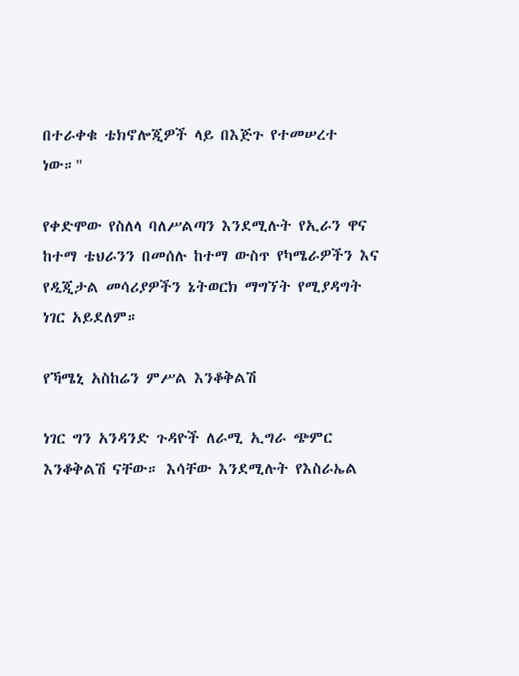በተራቀቁ ቴክኖሎጂዎች ላይ በእጅጉ የተመሠረተ ነው።"

የቀድሞው የስለላ ባለሥልጣን እንደሚሉት የኢራን ዋና ከተማ ቴህራንን በመሰሉ ከተማ ውስጥ የካሜራዎችን እና የዲጂታል መሳሪያዎችን ኔትወርክ ማግኘት የሚያዳግት ነገር አይደለም።

የኻሜኒ አስከሬን ምሥል እንቆቅልሽ

ነገር ግን አንዳንድ ጉዳዮች ለራሚ ኢግራ ጭምር እንቆቅልሽ ናቸው። እሳቸው እንደሚሉት የእስራኤል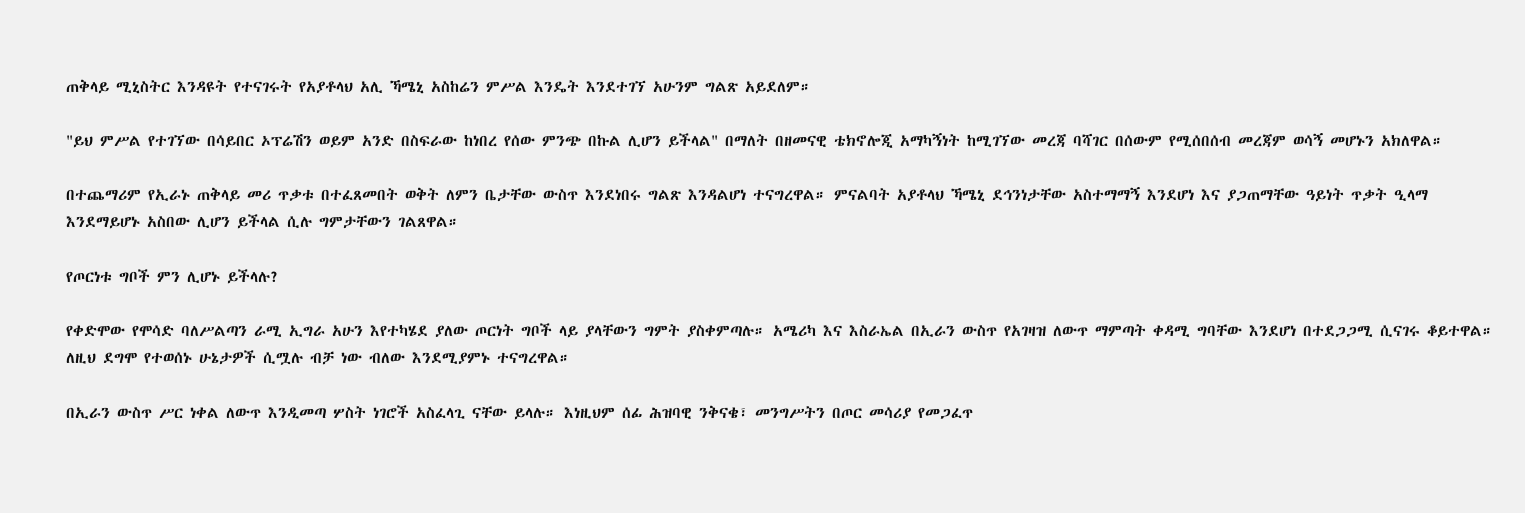ጠቅላይ ሚኒስትር እንዳዩት የተናገሩት የአያቶላህ አሊ ኻሜኒ አስከሬን ምሥል እንዴት እንደተገኘ አሁንም ግልጽ አይደለም።

"ይህ ምሥል የተገኘው በሳይበር ኦፕሬሽን ወይም አንድ በስፍራው ከነበረ የሰው ምንጭ በኩል ሊሆን ይችላል" በማለት በዘመናዊ ቴክኖሎጂ አማካኝነት ከሚገኘው መረጃ ባሻገር በሰውም የሚሰበሰብ መረጃም ወሳኝ መሆኑን አክለዋል።

በተጨማሪም የኢራኑ ጠቅላይ መሪ ጥቃቱ በተፈጸመበት ወቅት ለምን ቤታቸው ውስጥ እንደነበሩ ግልጽ እንዳልሆነ ተናግረዋል። ምናልባት አያቶላህ ኻሜኒ ደኅንነታቸው አስተማማኝ እንደሆነ እና ያጋጠማቸው ዓይነት ጥቃት ዒላማ እንደማይሆኑ አስበው ሊሆን ይችላል ሲሉ ግምታቸውን ገልጸዋል።

የጦርነቱ ግቦች ምን ሊሆኑ ይችላሉ?

የቀድሞው የሞሳድ ባለሥልጣን ራሚ ኢግራ አሁን እየተካሄደ ያለው ጦርነት ግቦች ላይ ያላቸውን ግምት ያስቀምጣሉ። አሜሪካ እና እስራኤል በኢራን ውስጥ የአገዛዝ ለውጥ ማምጣት ቀዳሚ ግባቸው እንደሆነ በተደጋጋሚ ሲናገሩ ቆይተዋል። ለዚህ ደግሞ የተወሰኑ ሁኔታዎች ሲሟሉ ብቻ ነው ብለው እንደሚያምኑ ተናግረዋል።

በኢራን ውስጥ ሥር ነቀል ለውጥ እንዲመጣ ሦስት ነገሮች አስፈላጊ ናቸው ይላሉ። እነዚህም ሰፊ ሕዝባዊ ንቅናቄ፣ መንግሥትን በጦር መሳሪያ የመጋፈጥ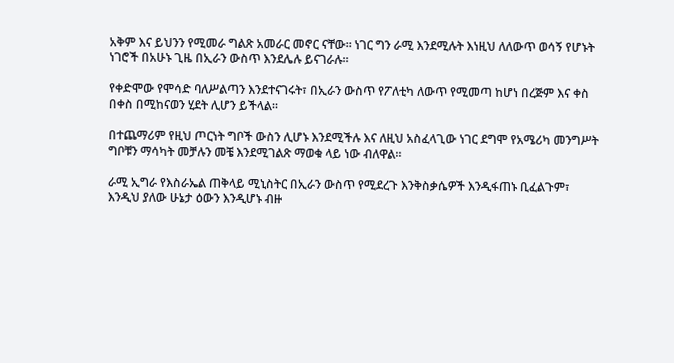አቅም እና ይህንን የሚመራ ግልጽ አመራር መኖር ናቸው። ነገር ግን ራሚ እንደሚሉት እነዚህ ለለውጥ ወሳኝ የሆኑት ነገሮች በአሁኑ ጊዜ በኢራን ውስጥ እንደሌሉ ይናገራሉ።

የቀድሞው የሞሳድ ባለሥልጣን እንደተናገሩት፣ በኢራን ውስጥ የፖለቲካ ለውጥ የሚመጣ ከሆነ በረጅም እና ቀስ በቀስ በሚከናወን ሂደት ሊሆን ይችላል።

በተጨማሪም የዚህ ጦርነት ግቦች ውስን ሊሆኑ እንደሚችሉ እና ለዚህ አስፈላጊው ነገር ደግሞ የአሜሪካ መንግሥት ግቦቹን ማሳካት መቻሉን መቼ እንደሚገልጽ ማወቁ ላይ ነው ብለዋል።

ራሚ ኢግራ የእስራኤል ጠቅላይ ሚኒስትር በኢራን ውስጥ የሚደረጉ እንቅስቃሴዎች እንዲፋጠኑ ቢፈልጉም፣ እንዲህ ያለው ሁኔታ ዕውን እንዲሆኑ ብዙ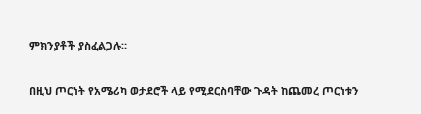ምክንያቶች ያስፈልጋሉ።

በዚህ ጦርነት የአሜሪካ ወታደሮች ላይ የሚደርስባቸው ጉዳት ከጨመረ ጦርነቱን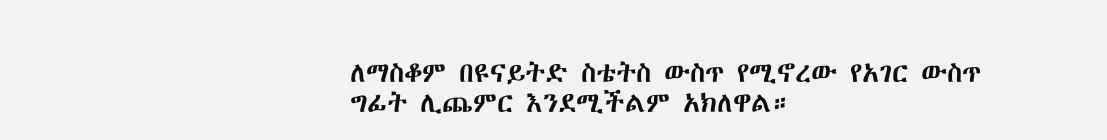ለማስቆም በዩናይትድ ስቴትስ ውስጥ የሚኖረው የአገር ውስጥ ግፊት ሊጨምር እንደሚችልም አክለዋል።